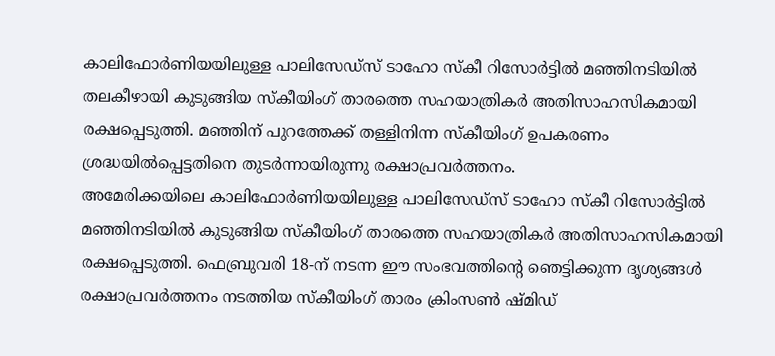കാലിഫോർണിയയിലുള്ള പാലിസേഡ്സ് ടാഹോ സ്കീ റിസോർട്ടിൽ മഞ്ഞിനടിയിൽ തലകീഴായി കുടുങ്ങിയ സ്കീയിംഗ് താരത്തെ സഹയാത്രികർ അതിസാഹസികമായി രക്ഷപ്പെടുത്തി. മഞ്ഞിന് പുറത്തേക്ക് തള്ളിനിന്ന സ്കീയിംഗ് ഉപകരണം ശ്രദ്ധയിൽപ്പെട്ടതിനെ തുടർന്നായിരുന്നു രക്ഷാപ്രവർത്തനം.
അമേരിക്കയിലെ കാലിഫോർണിയയിലുള്ള പാലിസേഡ്സ് ടാഹോ സ്കീ റിസോർട്ടിൽ മഞ്ഞിനടിയിൽ കുടുങ്ങിയ സ്കീയിംഗ് താരത്തെ സഹയാത്രികർ അതിസാഹസികമായി രക്ഷപ്പെടുത്തി. ഫെബ്രുവരി 18-ന് നടന്ന ഈ സംഭവത്തിന്റെ ഞെട്ടിക്കുന്ന ദൃശ്യങ്ങൾ രക്ഷാപ്രവർത്തനം നടത്തിയ സ്കീയിംഗ് താരം ക്രിംസൺ ഷ്മിഡ്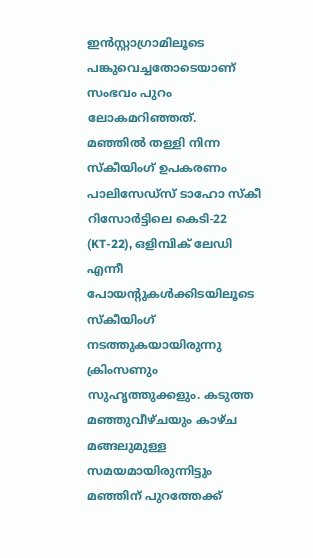ഇൻസ്റ്റാഗ്രാമിലൂടെ പങ്കുവെച്ചതോടെയാണ് സംഭവം പുറം ലോകമറിഞ്ഞത്.
മഞ്ഞിൽ തള്ളി നിന്ന സ്കീയിംഗ് ഉപകരണം
പാലിസേഡ്സ് ടാഹോ സ്കീ റിസോർട്ടിലെ കെടി-22 (KT-22), ഒളിമ്പിക് ലേഡി എന്നീ പോയന്റുകൾക്കിടയിലൂടെ സ്കീയിംഗ് നടത്തുകയായിരുന്നു ക്രിംസണും സുഹൃത്തുക്കളും. കടുത്ത മഞ്ഞുവീഴ്ചയും കാഴ്ച മങ്ങലുമുള്ള സമയമായിരുന്നിട്ടും മഞ്ഞിന് പുറത്തേക്ക്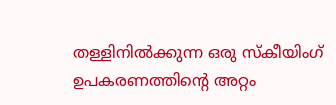തള്ളിനിൽക്കുന്ന ഒരു സ്കീയിംഗ് ഉപകരണത്തിന്റെ അറ്റം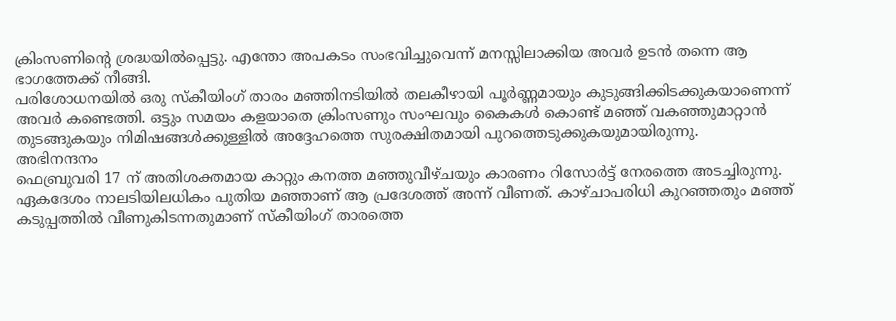ക്രിംസണിന്റെ ശ്രദ്ധയിൽപ്പെട്ടു. എന്തോ അപകടം സംഭവിച്ചുവെന്ന് മനസ്സിലാക്കിയ അവർ ഉടൻ തന്നെ ആ ഭാഗത്തേക്ക് നീങ്ങി.
പരിശോധനയിൽ ഒരു സ്കീയിംഗ് താരം മഞ്ഞിനടിയിൽ തലകീഴായി പൂർണ്ണമായും കുടുങ്ങിക്കിടക്കുകയാണെന്ന് അവർ കണ്ടെത്തി. ഒട്ടും സമയം കളയാതെ ക്രിംസണും സംഘവും കൈകൾ കൊണ്ട് മഞ്ഞ് വകഞ്ഞുമാറ്റാൻ തുടങ്ങുകയും നിമിഷങ്ങൾക്കുള്ളിൽ അദ്ദേഹത്തെ സുരക്ഷിതമായി പുറത്തെടുക്കുകയുമായിരുന്നു.
അഭിനന്ദനം
ഫെബ്രുവരി 17 ന് അതിശക്തമായ കാറ്റും കനത്ത മഞ്ഞുവീഴ്ചയും കാരണം റിസോർട്ട് നേരത്തെ അടച്ചിരുന്നു. ഏകദേശം നാലടിയിലധികം പുതിയ മഞ്ഞാണ് ആ പ്രദേശത്ത് അന്ന് വീണത്. കാഴ്ചാപരിധി കുറഞ്ഞതും മഞ്ഞ് കടുപ്പത്തിൽ വീണുകിടന്നതുമാണ് സ്കീയിംഗ് താരത്തെ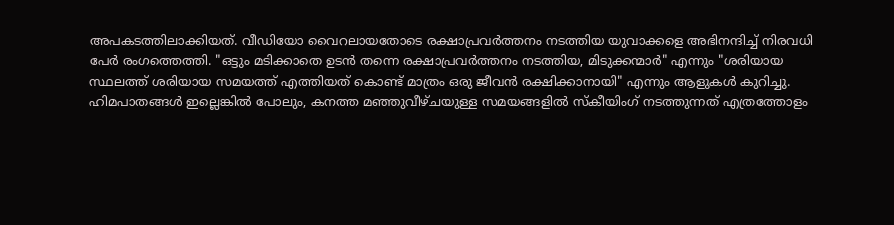അപകടത്തിലാക്കിയത്. വീഡിയോ വൈറലായതോടെ രക്ഷാപ്രവർത്തനം നടത്തിയ യുവാക്കളെ അഭിനന്ദിച്ച് നിരവധി പേർ രംഗത്തെത്തി. "ഒട്ടും മടിക്കാതെ ഉടൻ തന്നെ രക്ഷാപ്രവർത്തനം നടത്തിയ, മിടുക്കന്മാർ" എന്നും "ശരിയായ സ്ഥലത്ത് ശരിയായ സമയത്ത് എത്തിയത് കൊണ്ട് മാത്രം ഒരു ജീവൻ രക്ഷിക്കാനായി" എന്നും ആളുകൾ കുറിച്ചു.
ഹിമപാതങ്ങൾ ഇല്ലെങ്കിൽ പോലും, കനത്ത മഞ്ഞുവീഴ്ചയുള്ള സമയങ്ങളിൽ സ്കീയിംഗ് നടത്തുന്നത് എത്രത്തോളം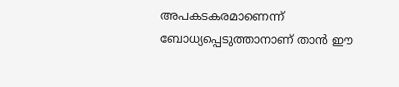അപകടകരമാണെന്ന് ബോധ്യപ്പെടുത്താനാണ് താൻ ഈ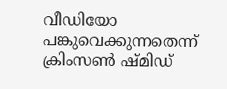വീഡിയോ പങ്കുവെക്കുന്നതെന്ന് ക്രിംസൺ ഷ്മിഡ്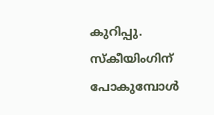കുറിപ്പു. സ്കീയിംഗിന് പോകുമ്പോൾ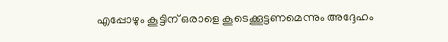എപ്പോഴും കൂട്ടിന് ഒരാളെ കൂടെക്കൂട്ടണമെന്നും അദ്ദേഹം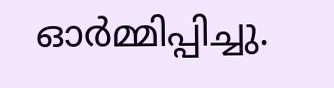ഓർമ്മിപ്പിച്ചു.